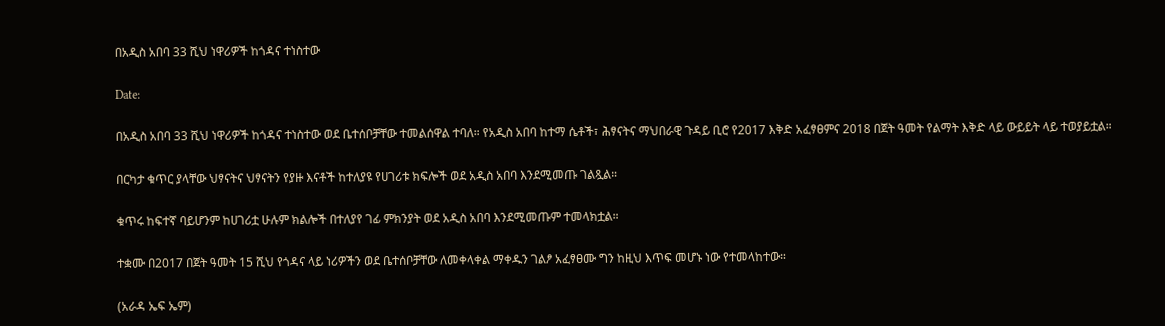በአዲስ አበባ 33 ሺህ ነዋሪዎች ከጎዳና ተነስተው

Date:

በአዲስ አበባ 33 ሺህ ነዋሪዎች ከጎዳና ተነስተው ወደ ቤተሰቦቻቸው ተመልሰዋል ተባለ። የአዲስ አበባ ከተማ ሴቶች፣ ሕፃናትና ማህበራዊ ጉዳይ ቢሮ የ2017 እቅድ አፈፃፀምና 2018 በጀት ዓመት የልማት እቅድ ላይ ውይይት ላይ ተወያይቷል።

በርካታ ቁጥር ያላቸው ህፃናትና ህፃናትን የያዙ እናቶች ከተለያዩ የሀገሪቱ ክፍሎች ወደ አዲስ አበባ እንደሚመጡ ገልጿል።

ቁጥሩ ከፍተኛ ባይሆንም ከሀገሪቷ ሁሉም ክልሎች በተለያየ ገፊ ምክንያት ወደ አዲስ አበባ እንደሚመጡም ተመላክቷል።

ተቋሙ በ2017 በጀት ዓመት 15 ሺህ የጎዳና ላይ ነሪዎችን ወደ ቤተሰቦቻቸው ለመቀላቀል ማቀዱን ገልፆ አፈፃፀሙ ግን ከዚህ እጥፍ መሆኑ ነው የተመላከተው።

(አራዳ ኤፍ ኤም)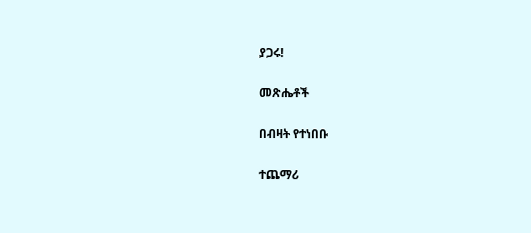ያጋሩ!

መጽሔቶች

በብዛት የተነበቡ

ተጨማሪ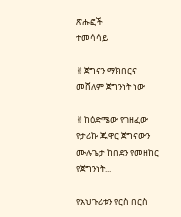ጽሑፎች
ተመሳሳይ

✌ጀግናን ማክበርና መሸለም ጀግንነት ነው

✌ከዕድሜው የገዘፈው የታሪኩ ጁዋር ጀግናውን ሙሉጌታ ከበደን የመዘከር የጀግንነት...

የአህጉሪቱን የርስ በርስ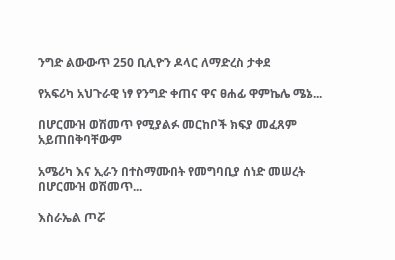ንግድ ልውውጥ 250 ቢሊዮን ዶላር ለማድረስ ታቀደ

የአፍሪካ አህጉራዊ ነፃ የንግድ ቀጠና ዋና ፀሐፊ ዋምኬሌ ሜኔ...

በሆርሙዝ ወሽመጥ የሚያልፉ መርከቦች ክፍያ መፈጸም አይጠበቅባቸውም

አሜሪካ እና ኢራን በተስማሙበት የመግባቢያ ሰነድ መሠረት በሆርሙዝ ወሽመጥ...

እስራኤል ጦሯ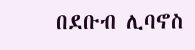በደቡብ ሊባኖስ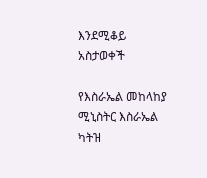እንደሚቆይ አስታወቀች

የእስራኤል መከላከያ ሚኒስትር እስራኤል ካትዝ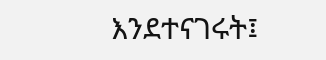እንደተናገሩት፤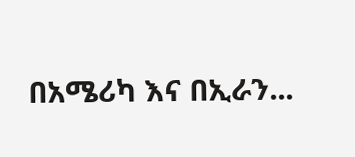በአሜሪካ እና በኢራን...